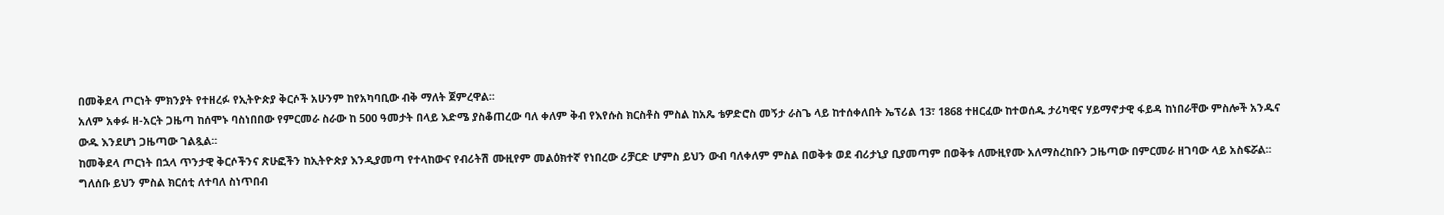በመቅደላ ጦርነት ምክንያት የተዘረፉ የኢትዮጵያ ቅርሶች አሁንም ከየአካባቢው ብቅ ማለት ጀምረዋል፡፡
አለም አቀፉ ዘ-አርት ጋዜጣ ከሰሞኑ ባስነበበው የምርመራ ስራው ከ 500 ዓመታት በላይ እድሜ ያስቆጠረው ባለ ቀለም ቅብ የእየሱስ ክርስቶስ ምስል ከአጼ ቴዎድሮስ መኝታ ራስጌ ላይ ከተሰቀለበት ኤፕሪል 13፣ 1868 ተዘርፈው ከተወሰዱ ታሪካዊና ሃይማኖታዊ ፋይዳ ከነበራቸው ምስሎች አንዱና ውዱ እንደሆነ ጋዜጣው ገልጿል፡፡
ከመቅደላ ጦርነት በኋላ ጥንታዊ ቅርሶችንና ጽሁፎችን ከኢትዮጵያ እንዲያመጣ የተላከውና የብሪትሽ ሙዚየም መልዕክተኛ የነበረው ሪቻርድ ሆምስ ይህን ውብ ባለቀለም ምስል በወቅቱ ወደ ብሪታኒያ ቢያመጣም በወቅቱ ለሙዚየሙ አለማስረከቡን ጋዜጣው በምርመራ ዘገባው ላይ አስፍሯል፡፡
ግለሰቡ ይህን ምስል ክርሰቲ ለተባለ ስነጥበብ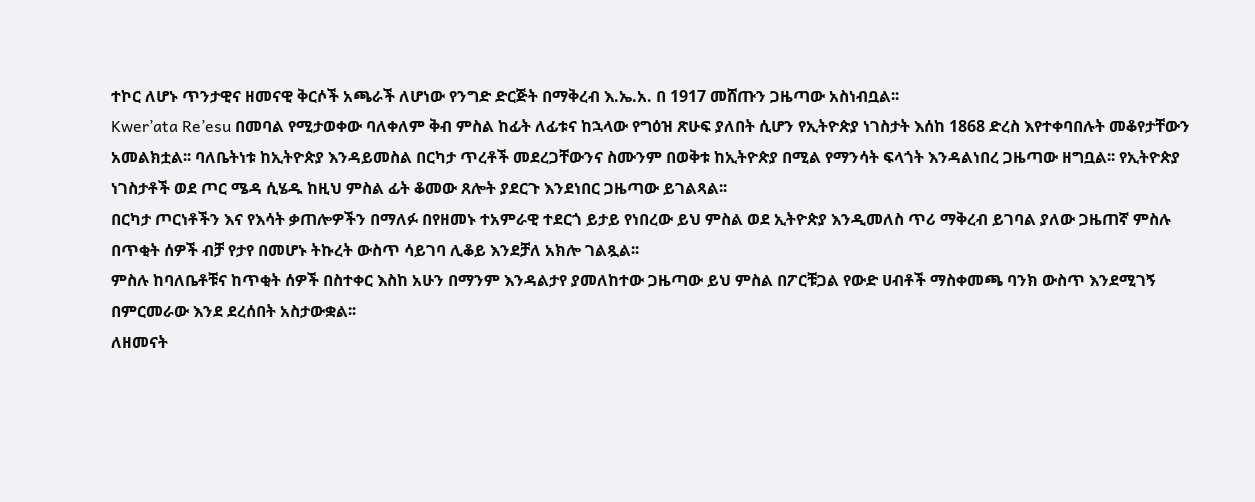ተኮር ለሆኑ ጥንታዊና ዘመናዊ ቅርሶች አጫራች ለሆነው የንግድ ድርጅት በማቅረብ እ.ኤ.አ. በ 1917 መሸጡን ጋዜጣው አስነብቧል፡፡
Kwer’ata Re’esu በመባል የሚታወቀው ባለቀለም ቅብ ምስል ከፊት ለፊቱና ከኋላው የግዕዝ ጽሁፍ ያለበት ሲሆን የኢትዮጵያ ነገስታት እሰከ 1868 ድረስ እየተቀባበሉት መቆየታቸውን አመልክቷል፡፡ ባለቤትነቱ ከኢትዮጵያ እንዳይመስል በርካታ ጥረቶች መደረጋቸውንና ስሙንም በወቅቱ ከኢትዮጵያ በሚል የማንሳት ፍላጎት እንዳልነበረ ጋዜጣው ዘግቧል፡፡ የኢትዮጵያ ነገስታቶች ወደ ጦር ሜዳ ሲሄዱ ከዚህ ምስል ፊት ቆመው ጸሎት ያደርጉ እንደነበር ጋዜጣው ይገልጻል፡፡
በርካታ ጦርነቶችን እና የእሳት ቃጠሎዎችን በማለፉ በየዘመኑ ተአምራዊ ተደርጎ ይታይ የነበረው ይህ ምስል ወደ ኢትዮጵያ እንዲመለስ ጥሪ ማቅረብ ይገባል ያለው ጋዜጠኛ ምስሉ በጥቂት ሰዎች ብቻ የታየ በመሆኑ ትኩረት ውስጥ ሳይገባ ሊቆይ እንደቻለ አክሎ ገልጿል፡፡
ምስሉ ከባለቤቶቹና ከጥቂት ሰዎች በስተቀር እስከ አሁን በማንም እንዳልታየ ያመለከተው ጋዜጣው ይህ ምስል በፖርቹጋል የውድ ሀብቶች ማስቀመጫ ባንክ ውስጥ እንደሚገኝ በምርመራው እንደ ደረሰበት አስታውቋል፡፡
ለዘመናት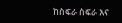ከስፍራ ስፍራ እና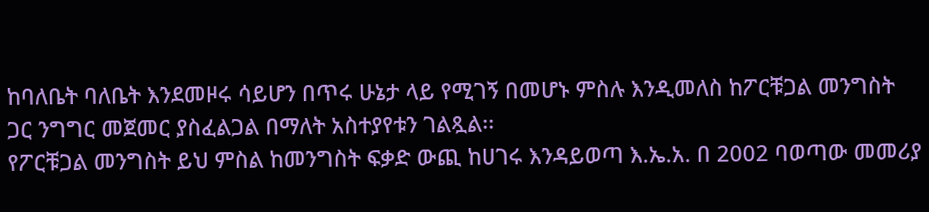ከባለቤት ባለቤት እንደመዞሩ ሳይሆን በጥሩ ሁኔታ ላይ የሚገኝ በመሆኑ ምስሉ እንዲመለስ ከፖርቹጋል መንግስት ጋር ንግግር መጀመር ያስፈልጋል በማለት አስተያየቱን ገልጿል፡፡
የፖርቹጋል መንግስት ይህ ምስል ከመንግስት ፍቃድ ውጪ ከሀገሩ እንዳይወጣ እ.ኤ.አ. በ 2002 ባወጣው መመሪያ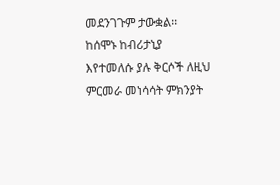መደንገጉም ታውቋል፡፡
ከሰሞኑ ከብሪታኒያ እየተመለሱ ያሉ ቅርሶች ለዚህ ምርመራ መነሳሳት ምክንያት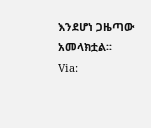እንደሆነ ጋዜጣው አመላክቷል፡፡
Via: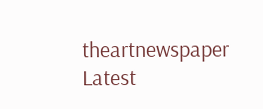theartnewspaper
Latest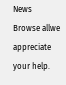News
Browse allwe appreciate your help.